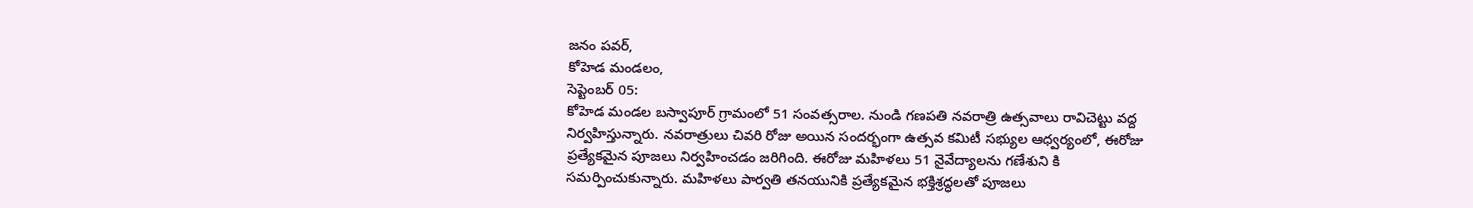జనం పవర్,
కోహెడ మండలం,
సెప్టెంబర్ 05:
కోహెడ మండల బస్వాపూర్ గ్రామంలో 51 సంవత్సరాల. నుండి గణపతి నవరాత్రి ఉత్సవాలు రావిచెట్టు వద్ద నిర్వహిస్తున్నారు. నవరాత్రులు చివరి రోజు అయిన సందర్భంగా ఉత్సవ కమిటీ సభ్యుల ఆధ్వర్యంలో, ఈరోజు ప్రత్యేకమైన పూజలు నిర్వహించడం జరిగింది. ఈరోజు మహిళలు 51 నైవేద్యాలను గణేశుని కి సమర్పించుకున్నారు. మహిళలు పార్వతి తనయునికి ప్రత్యేకమైన భక్తిశ్రద్ధలతో పూజలు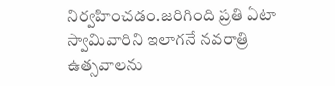నిర్వహించడం.జరిగింది ప్రతి ఏటా స్వామివారిని ఇలాగనే నవరాత్రి ఉత్సవాలను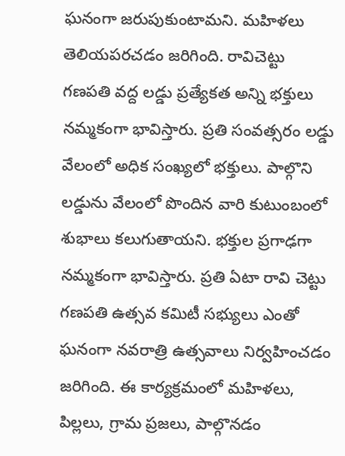ఘనంగా జరుపుకుంటామని. మహిళలు తెలియపరచడం జరిగింది. రావిచెట్టు గణపతి వద్ద లడ్డు ప్రత్యేకత అన్ని భక్తులు నమ్మకంగా భావిస్తారు. ప్రతి సంవత్సరం లడ్డు వేలంలో అధిక సంఖ్యలో భక్తులు. పాల్గొని లడ్డును వేలంలో పొందిన వారి కుటుంబంలో శుభాలు కలుగుతాయని. భక్తుల ప్రగాఢగా నమ్మకంగా భావిస్తారు. ప్రతి ఏటా రావి చెట్టు గణపతి ఉత్సవ కమిటీ సభ్యులు ఎంతో ఘనంగా నవరాత్రి ఉత్సవాలు నిర్వహించడం జరిగింది. ఈ కార్యక్రమంలో మహిళలు, పిల్లలు, గ్రామ ప్రజలు, పాల్గొనడం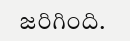జరిగింది.